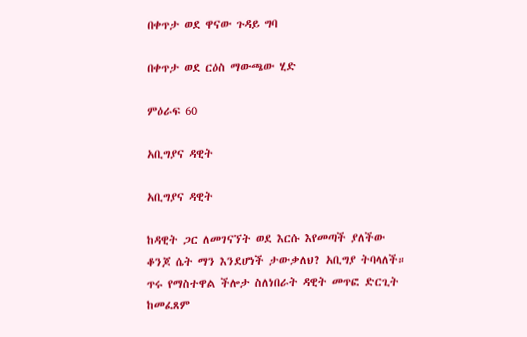በቀጥታ ወደ ዋናው ጉዳይ ግባ

በቀጥታ ወደ ርዕስ ማውጫው ሂድ

ምዕራፍ 60

አቢግያና ዳዊት

አቢግያና ዳዊት

ከዳዊት ጋር ለመገናኘት ወደ እርሱ እየመጣች ያለችው ቆንጆ ሴት ማን እንደሆነች ታውቃለህ? አቢግያ ትባላለች። ጥሩ የማስተዋል ችሎታ ስለነበራት ዳዊት መጥፎ ድርጊት ከመፈጸም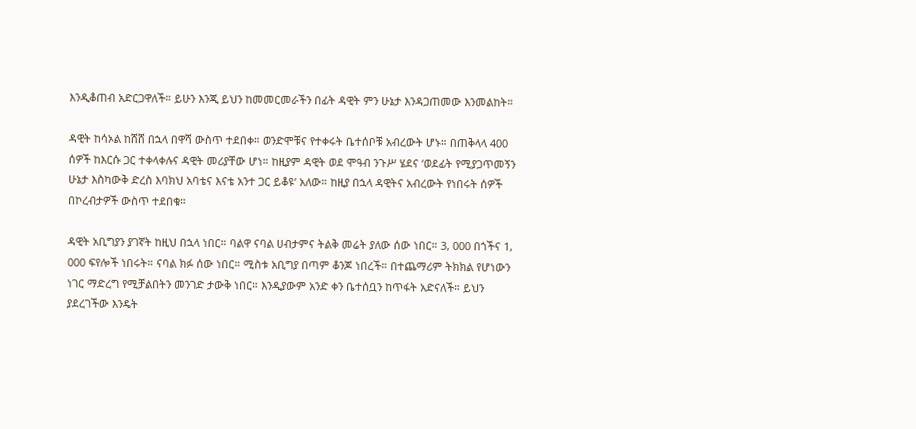እንዲቆጠብ አድርጋዋለች። ይሁን እንጂ ይህን ከመመርመራችን በፊት ዳዊት ምን ሁኔታ እንዳጋጠመው እንመልከት።

ዳዊት ከሳኦል ከሸሸ በኋላ በዋሻ ውስጥ ተደበቀ። ወንድሞቹና የተቀሩት ቤተሰቦቹ አብረውት ሆኑ። በጠቅላላ 400 ሰዎች ከእርሱ ጋር ተቀላቀሉና ዳዊት መሪያቸው ሆነ። ከዚያም ዳዊት ወደ ሞዓብ ንጉሥ ሄደና ‘ወደፊት የሚያጋጥመኝን ሁኔታ እስካውቅ ድረስ እባክህ አባቴና እናቴ አንተ ጋር ይቆዩ’ አለው። ከዚያ በኋላ ዳዊትና አብረውት የነበሩት ሰዎች በኮረብታዎች ውስጥ ተደበቁ።

ዳዊት አቢግያን ያገኛት ከዚህ በኋላ ነበር። ባልዋ ናባል ሀብታምና ትልቅ መሬት ያለው ሰው ነበር። 3, 000 በጎችና 1, 000 ፍየሎች ነበሩት። ናባል ክፉ ሰው ነበር። ሚስቱ አቢግያ በጣም ቆንጆ ነበረች። በተጨማሪም ትክክል የሆነውን ነገር ማድረግ የሚቻልበትን መንገድ ታውቅ ነበር። እንዲያውም አንድ ቀን ቤተሰቧን ከጥፋት አድናለች። ይህን ያደረገችው እንዴት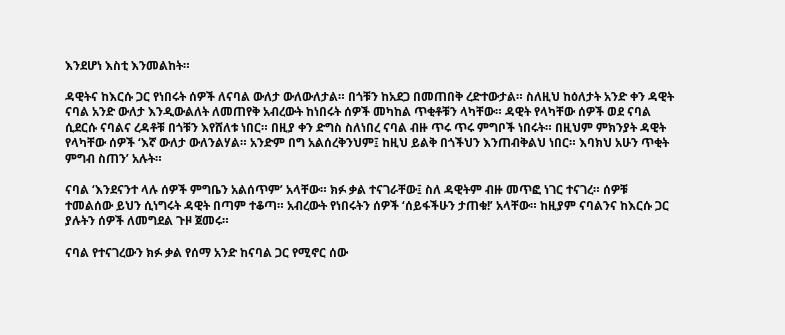እንደሆነ እስቲ እንመልከት።

ዳዊትና ከእርሱ ጋር የነበሩት ሰዎች ለናባል ውለታ ውለውለታል። በጎቹን ከአደጋ በመጠበቅ ረድተውታል። ስለዚህ ከዕለታት አንድ ቀን ዳዊት ናባል አንድ ውለታ እንዲውልለት ለመጠየቅ አብረውት ከነበሩት ሰዎች መካከል ጥቂቶቹን ላካቸው። ዳዊት የላካቸው ሰዎች ወደ ናባል ሲደርሱ ናባልና ረዳቶቹ በጎቹን እየሸለቱ ነበር። በዚያ ቀን ድግስ ስለነበረ ናባል ብዙ ጥሩ ጥሩ ምግቦች ነበሩት። በዚህም ምክንያት ዳዊት የላካቸው ሰዎች ‘እኛ ውለታ ውለንልሃል። አንድም በግ አልሰረቅንህም፤ ከዚህ ይልቅ በጎችህን እንጠብቅልህ ነበር። እባክህ አሁን ጥቂት ምግብ ስጠን’ አሉት።

ናባል ‘እንደናንተ ላሉ ሰዎች ምግቤን አልሰጥም’ አላቸው። ክፉ ቃል ተናገራቸው፤ ስለ ዳዊትም ብዙ መጥፎ ነገር ተናገረ። ሰዎቹ ተመልሰው ይህን ሲነግሩት ዳዊት በጣም ተቆጣ። አብረውት የነበሩትን ሰዎች ‘ሰይፋችሁን ታጠቁ!’ አላቸው። ከዚያም ናባልንና ከእርሱ ጋር ያሉትን ሰዎች ለመግደል ጉዞ ጀመሩ።

ናባል የተናገረውን ክፉ ቃል የሰማ አንድ ከናባል ጋር የሚኖር ሰው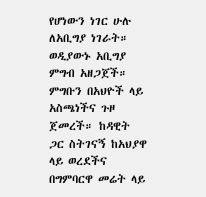የሆነውን ነገር ሁሉ ለአቢግያ ነገራት። ወዲያውኑ አቢግያ ምግብ አዘጋጀች። ምግቡን በአህዮች ላይ አስጫነችና ጉዞ ጀመረች። ከዳዊት ጋር ስትገናኝ ከአህያዋ ላይ ወረደችና በግምባርዋ መሬት ላይ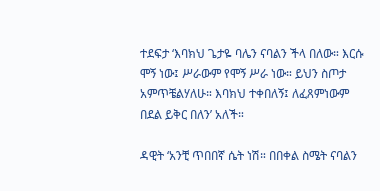ተደፍታ ‘እባክህ ጌታዬ ባሌን ናባልን ችላ በለው። እርሱ ሞኝ ነው፤ ሥራውም የሞኝ ሥራ ነው። ይህን ስጦታ አምጥቼልሃለሁ። እባክህ ተቀበለኝ፤ ለፈጸምነውም በደል ይቅር በለን’ አለች።

ዳዊት ‘አንቺ ጥበበኛ ሴት ነሽ። በበቀል ስሜት ናባልን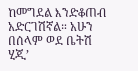ከመግደል እንድቆጠብ አድርገሽኛል። አሁን በሰላም ወደ ቤትሽ ሂጂ’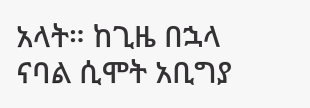አላት። ከጊዜ በኋላ ናባል ሲሞት አቢግያ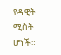የዳዊት ሚስት ሆነች።